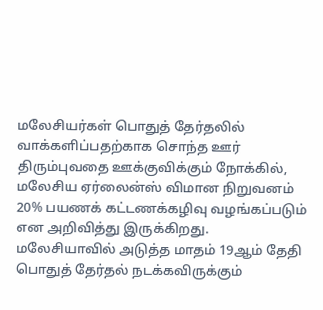மலேசியர்கள் பொதுத் தேர்தலில் வாக்களிப்பதற்காக சொந்த ஊர் திரும்புவதை ஊக்குவிக்கும் நோக்கில், மலேசிய ஏர்லைன்ஸ் விமான நிறுவனம் 20% பயணக் கட்டணக்கழிவு வழங்கப்படும் என அறிவித்து இருக்கிறது.
மலேசியாவில் அடுத்த மாதம் 19ஆம் தேதி பொதுத் தேர்தல் நடக்கவிருக்கும்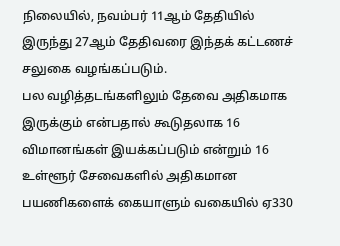நிலையில், நவம்பர் 11ஆம் தேதியில் இருந்து 27ஆம் தேதிவரை இந்தக் கட்டணச் சலுகை வழங்கப்படும்.
பல வழித்தடங்களிலும் தேவை அதிகமாக இருக்கும் என்பதால் கூடுதலாக 16 விமானங்கள் இயக்கப்படும் என்றும் 16 உள்ளூர் சேவைகளில் அதிகமான பயணிகளைக் கையாளும் வகையில் ஏ330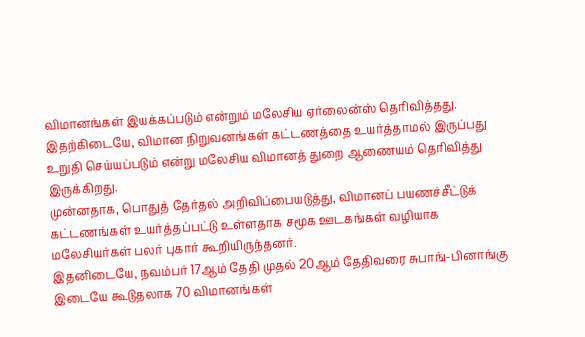விமானங்கள் இயக்கப்படும் என்றும் மலேசிய ஏர்லைன்ஸ் தெரிவித்தது.
இதற்கிடையே, விமான நிறுவனங்கள் கட்டணத்தை உயர்த்தாமல் இருப்பது உறுதி செய்யப்படும் என்று மலேசிய விமானத் துறை ஆணையம் தெரிவித்து இருக்கிறது.
முன்னதாக, பொதுத் தேர்தல் அறிவிப்பையடுத்து, விமானப் பயணச்சீட்டுக் கட்டணங்கள் உயர்த்தப்பட்டு உள்ளதாக சமூக ஊடகங்கள் வழியாக மலேசியர்கள் பலர் புகார் கூறியிருந்தனர்.
இதனிடையே, நவம்பர் 17ஆம் தேதி முதல் 20ஆம் தேதிவரை சுபாங்-பினாங்கு இடையே கூடுதலாக 70 விமானங்கள்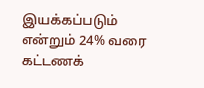இயக்கப்படும் என்றும் 24% வரை கட்டணக்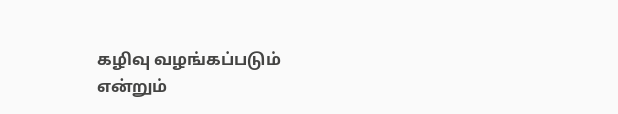கழிவு வழங்கப்படும் என்றும்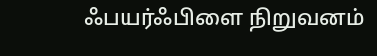ஃபயர்ஃபிளை நிறுவனம்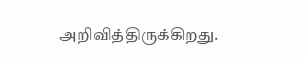அறிவித்திருக்கிறது.